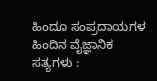ಹಿಂದೂ ಸಂಪ್ರದಾಯಗಳ ಹಿಂದಿನ ವೈಜ್ಞಾನಿಕ ಸತ್ಯಗಳು :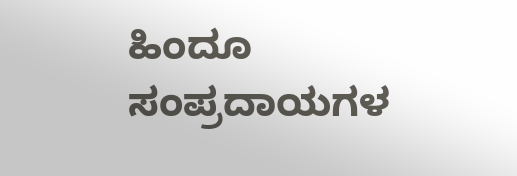ಹಿಂದೂ ಸಂಪ್ರದಾಯಗಳ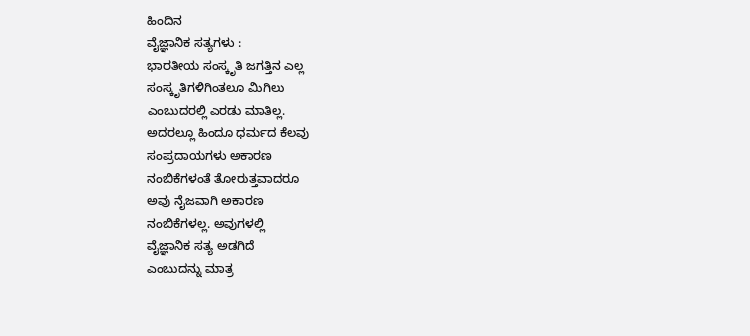ಹಿಂದಿನ
ವೈಜ್ಞಾನಿಕ ಸತ್ಯಗಳು :
ಭಾರತೀಯ ಸಂಸ್ಕೃತಿ ಜಗತ್ತಿನ ಎಲ್ಲ
ಸಂಸ್ಕೃತಿಗಳಿಗಿಂತಲೂ ಮಿಗಿಲು
ಎಂಬುದರಲ್ಲಿ ಎರಡು ಮಾತಿಲ್ಲ.
ಅದರಲ್ಲೂ ಹಿಂದೂ ಧರ್ಮದ ಕೆಲವು
ಸಂಪ್ರದಾಯಗಳು ಅಕಾರಣ
ನಂಬಿಕೆಗಳಂತೆ ತೋರುತ್ತವಾದರೂ
ಅವು ನೈಜವಾಗಿ ಅಕಾರಣ
ನಂಬಿಕೆಗಳಲ್ಲ. ಅವುಗಳಲ್ಲಿ
ವೈಜ್ಞಾನಿಕ ಸತ್ಯ ಅಡಗಿದೆ
ಎಂಬುದನ್ನು ಮಾತ್ರ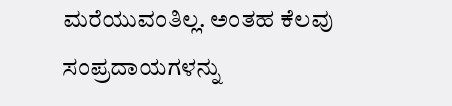ಮರೆಯುವಂತಿಲ್ಲ. ಅಂತಹ ಕೆಲವು
ಸಂಪ್ರದಾಯಗಳನ್ನು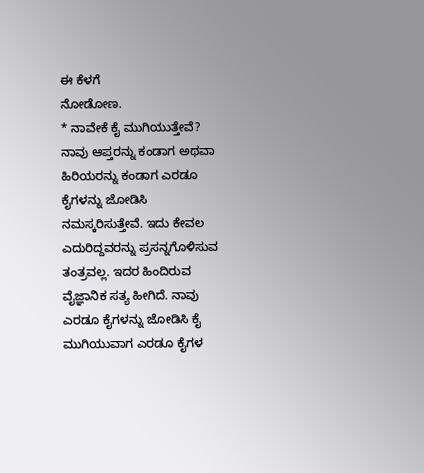ಈ ಕೆಳಗೆ
ನೋಡೋಣ.
* ನಾವೇಕೆ ಕೈ ಮುಗಿಯುತ್ತೇವೆ?
ನಾವು ಆಪ್ತರನ್ನು ಕಂಡಾಗ ಅಥವಾ
ಹಿರಿಯರನ್ನು ಕಂಡಾಗ ಎರಡೂ
ಕೈಗಳನ್ನು ಜೋಡಿಸಿ
ನಮಸ್ಕರಿಸುತ್ತೇವೆ. ಇದು ಕೇವಲ
ಎದುರಿದ್ದವರನ್ನು ಪ್ರಸನ್ನಗೊಳಿಸುವ
ತಂತ್ರವಲ್ಲ. ಇದರ ಹಿಂದಿರುವ
ವೈಜ್ಞಾನಿಕ ಸತ್ಯ ಹೀಗಿದೆ. ನಾವು
ಎರಡೂ ಕೈಗಳನ್ನು ಜೋಡಿಸಿ ಕೈ
ಮುಗಿಯುವಾಗ ಎರಡೂ ಕೈಗಳ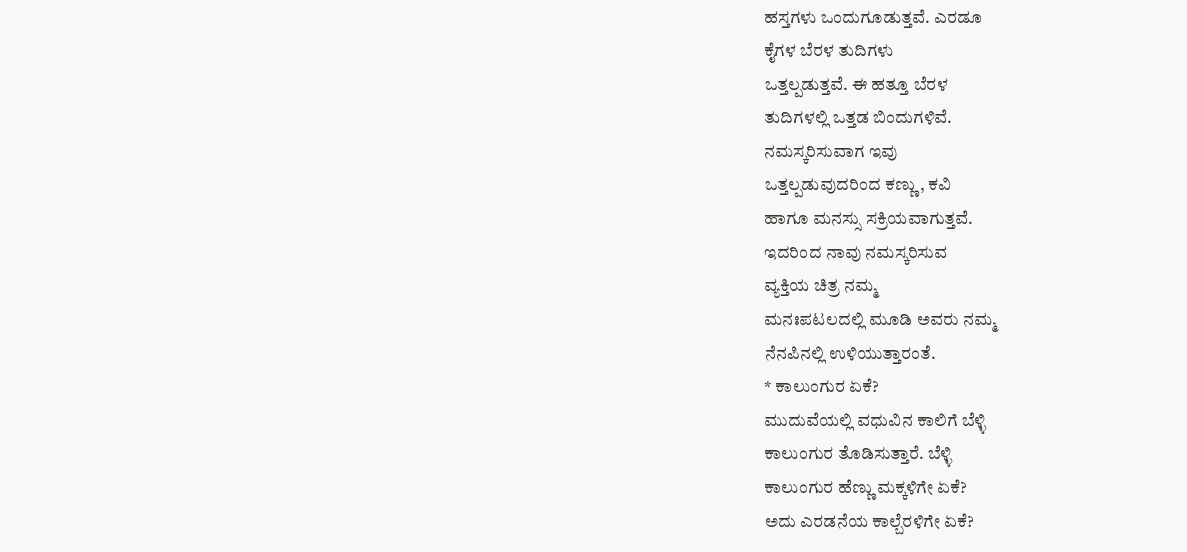ಹಸ್ತಗಳು ಒಂದುಗೂಡುತ್ತವೆ. ಎರಡೂ
ಕೈಗಳ ಬೆರಳ ತುದಿಗಳು
ಒತ್ತಲ್ಪಡುತ್ತವೆ. ಈ ಹತ್ತೂ ಬೆರಳ
ತುದಿಗಳಲ್ಲಿ ಒತ್ತಡ ಬಿಂದುಗಳಿವೆ.
ನಮಸ್ಕರಿಸುವಾಗ ಇವು
ಒತ್ತಲ್ಪಡುವುದರಿಂದ ಕಣ್ಣು, ಕವಿ
ಹಾಗೂ ಮನಸ್ಸು ಸಕ್ರಿಯವಾಗುತ್ತವೆ.
ಇದರಿಂದ ನಾವು ನಮಸ್ಕರಿಸುವ
ವ್ಯಕ್ತಿಯ ಚಿತ್ರ ನಮ್ಮ
ಮನಃಪಟಲದಲ್ಲಿ ಮೂಡಿ ಅವರು ನಮ್ಮ
ನೆನಪಿನಲ್ಲಿ ಉಳಿಯುತ್ತಾರಂತೆ.
* ಕಾಲುಂಗುರ ಏಕೆ?
ಮುದುವೆಯಲ್ಲಿ ವಧುವಿನ ಕಾಲಿಗೆ ಬೆಳ್ಳಿ
ಕಾಲುಂಗುರ ತೊಡಿಸುತ್ತಾರೆ. ಬೆಳ್ಳಿ
ಕಾಲುಂಗುರ ಹೆಣ್ಣು ಮಕ್ಕಳಿಗೇ ಏಕೆ?
ಅದು ಎರಡನೆಯ ಕಾಲ್ಬೆರಳಿಗೇ ಏಕೆ?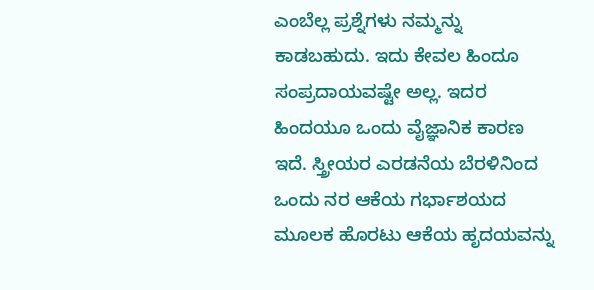ಎಂಬೆಲ್ಲ ಪ್ರಶ್ನೆಗಳು ನಮ್ಮನ್ನು
ಕಾಡಬಹುದು. ಇದು ಕೇವಲ ಹಿಂದೂ
ಸಂಪ್ರದಾಯವಷ್ಟೇ ಅಲ್ಲ. ಇದರ
ಹಿಂದಯೂ ಒಂದು ವೈಜ್ಞಾನಿಕ ಕಾರಣ
ಇದೆ. ಸ್ತ್ರೀಯರ ಎರಡನೆಯ ಬೆರಳಿನಿಂದ
ಒಂದು ನರ ಆಕೆಯ ಗರ್ಭಾಶಯದ
ಮೂಲಕ ಹೊರಟು ಆಕೆಯ ಹೃದಯವನ್ನು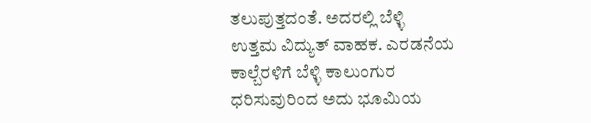ತಲುಪುತ್ತದಂತೆ. ಅದರಲ್ಲಿ ಬೆಳ್ಳಿ
ಉತ್ತಮ ವಿದ್ಯುತ್ ವಾಹಕ. ಎರಡನೆಯ
ಕಾಲ್ಬೆರಳಿಗೆ ಬೆಳ್ಳಿ ಕಾಲುಂಗುರ
ಧರಿಸುವುರಿಂದ ಅದು ಭೂಮಿಯ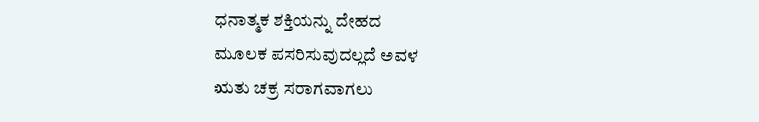ಧನಾತ್ಮಕ ಶಕ್ತಿಯನ್ನು ದೇಹದ
ಮೂಲಕ ಪಸರಿಸುವುದಲ್ಲದೆ ಅವಳ
ಋತು ಚಕ್ರ ಸರಾಗವಾಗಲು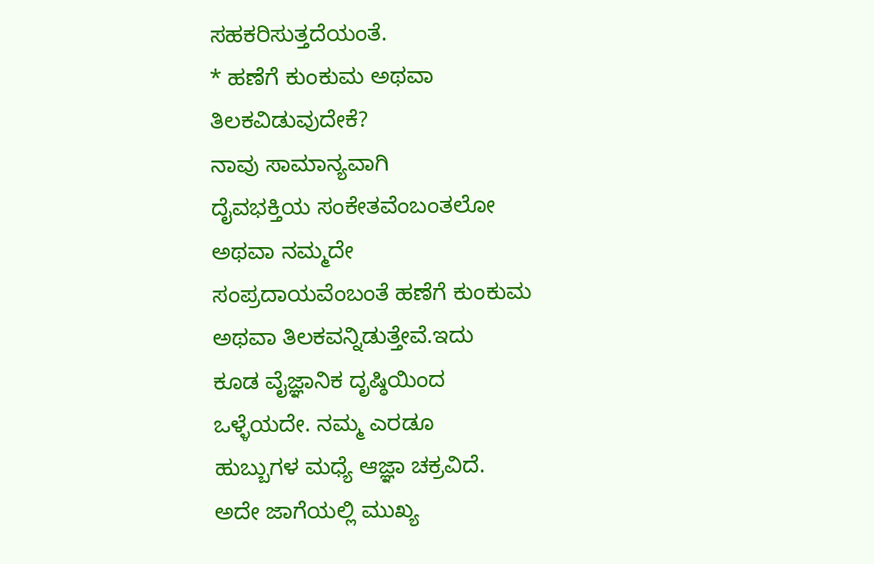ಸಹಕರಿಸುತ್ತದೆಯಂತೆ.
* ಹಣೆಗೆ ಕುಂಕುಮ ಅಥವಾ
ತಿಲಕವಿಡುವುದೇಕೆ?
ನಾವು ಸಾಮಾನ್ಯವಾಗಿ
ದೈವಭಕ್ತಿಯ ಸಂಕೇತವೆಂಬಂತಲೋ
ಅಥವಾ ನಮ್ಮದೇ
ಸಂಪ್ರದಾಯವೆಂಬಂತೆ ಹಣೆಗೆ ಕುಂಕುಮ
ಅಥವಾ ತಿಲಕವನ್ನಿಡುತ್ತೇವೆ.ಇದು
ಕೂಡ ವೈಜ್ಞಾನಿಕ ದೃಷ್ಠಿಯಿಂದ
ಒಳ್ಳೆಯದೇ. ನಮ್ಮ ಎರಡೂ
ಹುಬ್ಬುಗಳ ಮಧ್ಯೆ ಆಜ್ಞಾ ಚಕ್ರವಿದೆ.
ಅದೇ ಜಾಗೆಯಲ್ಲಿ ಮುಖ್ಯ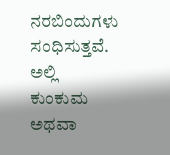ನರಬಿಂದುಗಳು ಸಂಧಿಸುತ್ತವೆ. ಅಲ್ಲಿ
ಕುಂಕುಮ ಅಥವಾ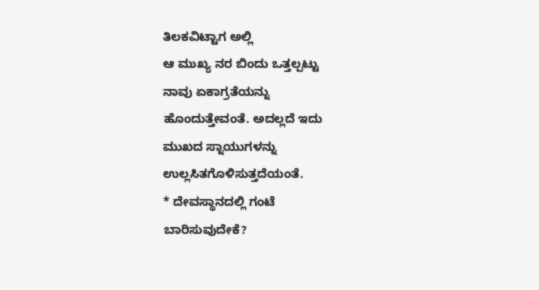ತಿಲಕವಿಟ್ಟಾಗ ಅಲ್ಲಿ
ಆ ಮುಖ್ಯ ನರ ಬಿಂದು ಒತ್ತಲ್ಪಟ್ಟು
ನಾವು ಏಕಾಗ್ರತೆಯನ್ನು
ಹೊಂದುತ್ತೇವಂತೆ. ಅದಲ್ಲದೆ ಇದು
ಮುಖದ ಸ್ನಾಯುಗಳನ್ನು
ಉಲ್ಲಸಿತಗೊಳಿಸುತ್ತದೆಯಂತೆ.
* ದೇವಸ್ಥಾನದಲ್ಲಿ ಗಂಟೆ
ಬಾರಿಸುವುದೇಕೆ?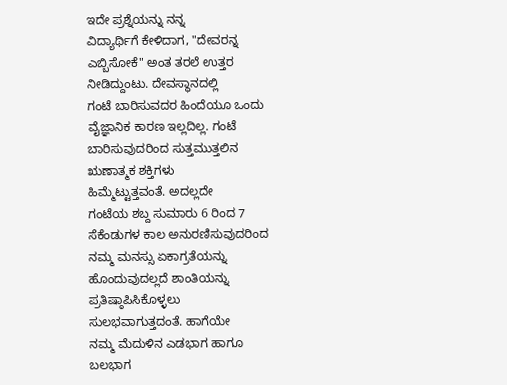ಇದೇ ಪ್ರಶ್ನೆಯನ್ನು ನನ್ನ
ವಿದ್ಯಾರ್ಥಿಗೆ ಕೇಳಿದಾಗ, "ದೇವರನ್ನ
ಎಬ್ಬಿಸೋಕೆ" ಅಂತ ತರಲೆ ಉತ್ತರ
ನೀಡಿದ್ದುಂಟು. ದೇವಸ್ಥಾನದಲ್ಲಿ
ಗಂಟೆ ಬಾರಿಸುವದರ ಹಿಂದೆಯೂ ಒಂದು
ವೈಜ್ಞಾನಿಕ ಕಾರಣ ಇಲ್ಲದಿಲ್ಲ. ಗಂಟೆ
ಬಾರಿಸುವುದರಿಂದ ಸುತ್ತಮುತ್ತಲಿನ
ಋಣಾತ್ಮಕ ಶಕ್ತಿಗಳು
ಹಿಮ್ಮೆಟ್ಟುತ್ತವಂತೆ. ಅದಲ್ಲದೇ
ಗಂಟೆಯ ಶಬ್ದ ಸುಮಾರು 6 ರಿಂದ 7
ಸೆಕೆಂಡುಗಳ ಕಾಲ ಅನುರಣಿಸುವುದರಿಂದ
ನಮ್ಮ ಮನಸ್ಸು ಏಕಾಗ್ರತೆಯನ್ನು
ಹೊಂದುವುದಲ್ಲದೆ ಶಾಂತಿಯನ್ನು
ಪ್ರತಿಷ್ಠಾಪಿಸಿಕೊಳ್ಳಲು
ಸುಲಭವಾಗುತ್ತದಂತೆ. ಹಾಗೆಯೇ
ನಮ್ಮ ಮೆದುಳಿನ ಎಡಭಾಗ ಹಾಗೂ
ಬಲಭಾಗ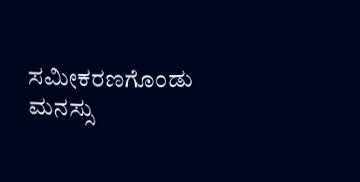ಸಮೀಕರಣಗೊಂಡು ಮನಸ್ಸು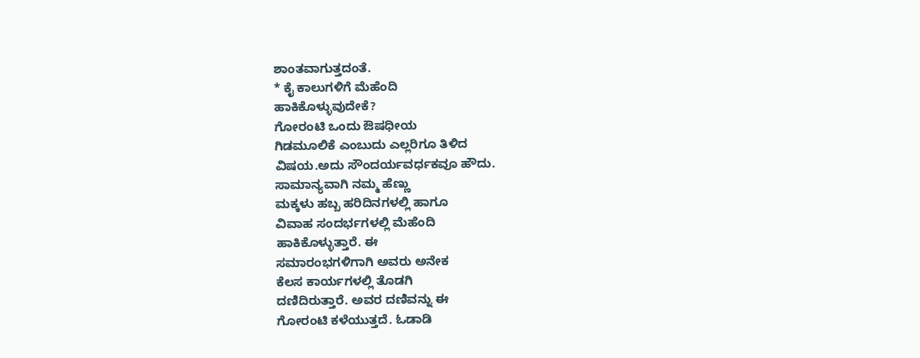ಶಾಂತವಾಗುತ್ತದಂತೆ.
* ಕೈ ಕಾಲುಗಳಿಗೆ ಮೆಹೆಂದಿ
ಹಾಕಿಕೊಳ್ಳುವುದೇಕೆ?
ಗೋರಂಟಿ ಒಂದು ಔಷಧೀಯ
ಗಿಡಮೂಲಿಕೆ ಎಂಬುದು ಎಲ್ಲರಿಗೂ ತಿಳಿದ
ವಿಷಯ.ಅದು ಸೌಂದರ್ಯವರ್ಧಕವೂ ಹೌದು.
ಸಾಮಾನ್ಯವಾಗಿ ನಮ್ಮ ಹೆಣ್ಣು
ಮಕ್ಕಳು ಹಬ್ಬ ಹರಿದಿನಗಳಲ್ಲಿ ಹಾಗೂ
ವಿವಾಹ ಸಂದರ್ಭಗಳಲ್ಲಿ ಮೆಹೆಂದಿ
ಹಾಕಿಕೊಳ್ಳುತ್ತಾರೆ. ಈ
ಸಮಾರಂಭಗಳಿಗಾಗಿ ಅವರು ಅನೇಕ
ಕೆಲಸ ಕಾರ್ಯಗಳಲ್ಲಿ ತೊಡಗಿ
ದಣಿದಿರುತ್ತಾರೆ. ಅವರ ದಣಿವನ್ನು ಈ
ಗೋರಂಟಿ ಕಳೆಯುತ್ತದೆ. ಓಡಾಡಿ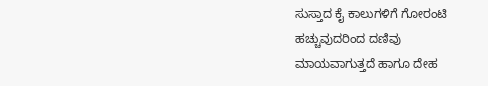ಸುಸ್ತಾದ ಕೈ ಕಾಲುಗಳಿಗೆ ಗೋರಂಟಿ
ಹಚ್ಚುವುದರಿಂದ ದಣಿವು
ಮಾಯವಾಗುತ್ತದೆ ಹಾಗೂ ದೇಹ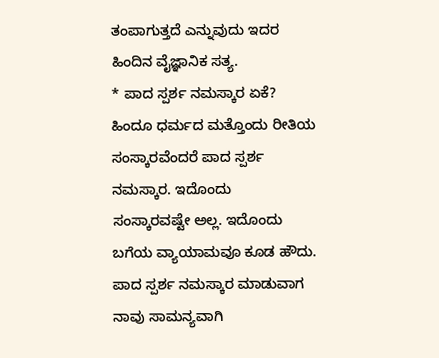ತಂಪಾಗುತ್ತದೆ ಎನ್ನುವುದು ಇದರ
ಹಿಂದಿನ ವೈಜ್ಞಾನಿಕ ಸತ್ಯ.
* ಪಾದ ಸ್ಪರ್ಶ ನಮಸ್ಕಾರ ಏಕೆ?
ಹಿಂದೂ ಧರ್ಮದ ಮತ್ತೊಂದು ರೀತಿಯ
ಸಂಸ್ಕಾರವೆಂದರೆ ಪಾದ ಸ್ಪರ್ಶ
ನಮಸ್ಕಾರ. ಇದೊಂದು
ಸಂಸ್ಕಾರವಷ್ಟೇ ಅಲ್ಲ. ಇದೊಂದು
ಬಗೆಯ ವ್ಯಾಯಾಮವೂ ಕೂಡ ಹೌದು.
ಪಾದ ಸ್ಪರ್ಶ ನಮಸ್ಕಾರ ಮಾಡುವಾಗ
ನಾವು ಸಾಮನ್ಯವಾಗಿ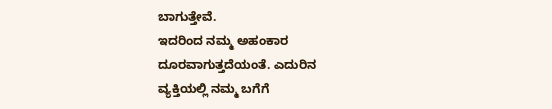ಬಾಗುತ್ತೇವೆ.
ಇದರಿಂದ ನಮ್ಮ ಅಹಂಕಾರ
ದೂರವಾಗುತ್ತದೆಯಂತೆ. ಎದುರಿನ
ವ್ಯಕ್ತಿಯಲ್ಲಿ ನಮ್ಮ ಬಗೆಗೆ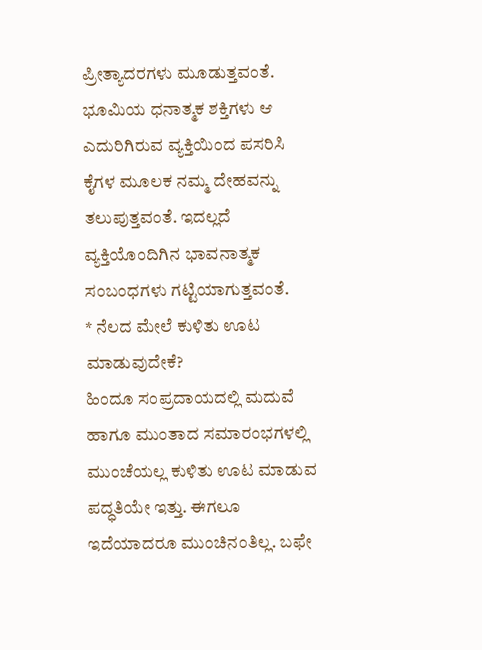ಪ್ರೀತ್ಯಾದರಗಳು ಮೂಡುತ್ತವಂತೆ.
ಭೂಮಿಯ ಧನಾತ್ಮಕ ಶಕ್ತಿಗಳು ಆ
ಎದುರಿಗಿರುವ ವ್ಯಕ್ತಿಯಿಂದ ಪಸರಿಸಿ
ಕೈಗಳ ಮೂಲಕ ನಮ್ಮ ದೇಹವನ್ನು
ತಲುಪುತ್ತವಂತೆ. ಇದಲ್ಲದೆ
ವ್ಯಕ್ತಿಯೊಂದಿಗಿನ ಭಾವನಾತ್ಮಕ
ಸಂಬಂಧಗಳು ಗಟ್ಟಿಯಾಗುತ್ತವಂತೆ.
* ನೆಲದ ಮೇಲೆ ಕುಳಿತು ಊಟ
ಮಾಡುವುದೇಕೆ?
ಹಿಂದೂ ಸಂಪ್ರದಾಯದಲ್ಲಿ ಮದುವೆ
ಹಾಗೂ ಮುಂತಾದ ಸಮಾರಂಭಗಳಲ್ಲಿ
ಮುಂಚೆಯಲ್ಲ ಕುಳಿತು ಊಟ ಮಾಡುವ
ಪದ್ಧತಿಯೇ ಇತ್ತು. ಈಗಲೂ
ಇದೆಯಾದರೂ ಮುಂಚಿನಂತಿಲ್ಲ. ಬಫೇ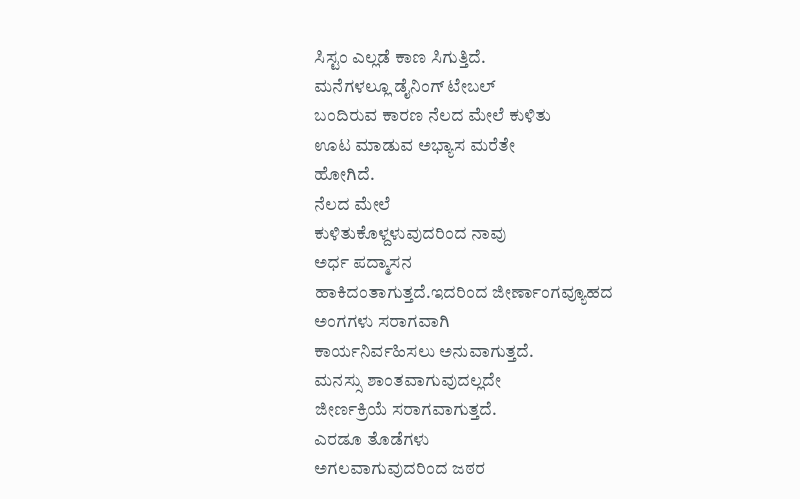ಸಿಸ್ಟಂ ಎಲ್ಲಡೆ ಕಾಣ ಸಿಗುತ್ತಿದೆ.
ಮನೆಗಳಲ್ಲೂ ಡೈನಿಂಗ್ ಟೇಬಲ್
ಬಂದಿರುವ ಕಾರಣ ನೆಲದ ಮೇಲೆ ಕುಳಿತು
ಊಟ ಮಾಡುವ ಅಭ್ಯಾಸ ಮರೆತೇ
ಹೋಗಿದೆ.
ನೆಲದ ಮೇಲೆ
ಕುಳಿತುಕೊಳ್ದಳುವುದರಿಂದ ನಾವು
ಅರ್ಧ ಪದ್ಮಾಸನ
ಹಾಕಿದಂತಾಗುತ್ತದೆ.ಇದರಿಂದ ಜೀರ್ಣಾಂಗವ್ಯೂಹದ
ಅಂಗಗಳು ಸರಾಗವಾಗಿ
ಕಾರ್ಯನಿರ್ವಹಿಸಲು ಅನುವಾಗುತ್ತದೆ.
ಮನಸ್ಸು ಶಾಂತವಾಗುವುದಲ್ಲದೇ
ಜೀರ್ಣಕ್ರಿಯೆ ಸರಾಗವಾಗುತ್ತದೆ.
ಎರಡೂ ತೊಡೆಗಳು
ಅಗಲವಾಗುವುದರಿಂದ ಜಠರ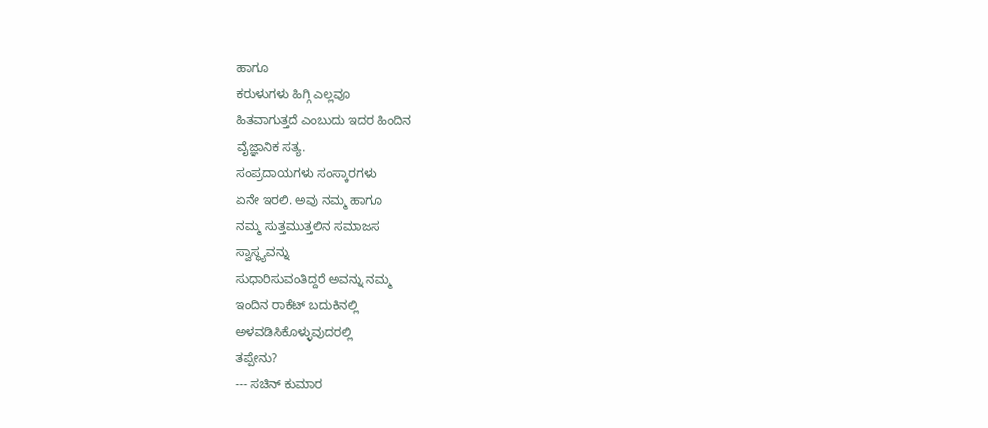ಹಾಗೂ
ಕರುಳುಗಳು ಹಿಗ್ಗಿ ಎಲ್ಲವೂ
ಹಿತವಾಗುತ್ತದೆ ಎಂಬುದು ಇದರ ಹಿಂದಿನ
ವೈಜ್ಞಾನಿಕ ಸತ್ಯ.
ಸಂಪ್ರದಾಯಗಳು ಸಂಸ್ಕಾರಗಳು
ಏನೇ ಇರಲಿ. ಅವು ನಮ್ಮ ಹಾಗೂ
ನಮ್ಮ ಸುತ್ತಮುತ್ತಲಿನ ಸಮಾಜಸ
ಸ್ವಾಸ್ಥ್ಯವನ್ನು
ಸುಧಾರಿಸುವಂತಿದ್ದರೆ ಅವನ್ನು ನಮ್ಮ
ಇಂದಿನ ರಾಕೆಟ್ ಬದುಕಿನಲ್ಲಿ
ಅಳವಡಿಸಿಕೊಳ್ಳುವುದರಲ್ಲಿ
ತಪ್ಪೇನು?
--- ಸಚಿನ್ ಕುಮಾರ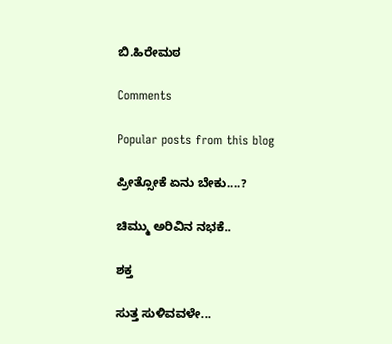ಬಿ.ಹಿರೇಮಠ

Comments

Popular posts from this blog

ಪ್ರೀತ್ಸೋಕೆ ಏನು ಬೇಕು....?

ಚಿಮ್ಮು ಅರಿವಿನ ನಭಕೆ..

ಶಕ್ತ

ಸುತ್ತ ಸುಳಿವವಳೇ...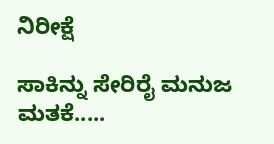ನಿರೀಕ್ಷೆ

ಸಾಕಿನ್ನು ಸೇರಿರೈ ಮನುಜ ಮತಕೆ.....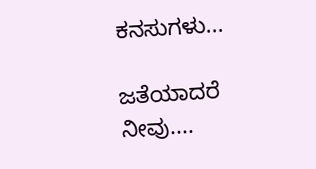ಕನಸುಗಳು...

ಜತೆಯಾದರೆ ನೀವು....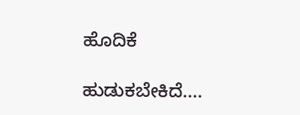ಹೊದಿಕೆ

ಹುಡುಕಬೇಕಿದೆ....